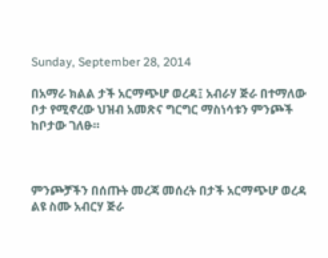Sunday, September 28, 2014

በአማራ ክልል ታች አርማጭሆ ወረዳ፤ አብራሃ ጅራ በተማለው ቦታ የሚኖረው ህዝብ አመጽና ግርግር ማስነሳቱን ምንጮች ከቦታው ገለፁ።



ምንጮቻችን በሰጡት መረጃ መሰረት በታች አርማጭሆ ወረዳ ልዩ ስሙ አብርሃ ጅራ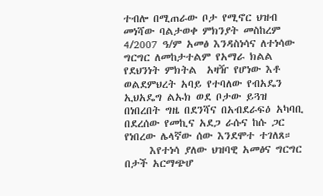ተብሎ በሚጠራው ቦታ የሚኖር ህዝብ መነሻው ባልታወቀ ምክንያት መስከረም 4/2007 ዓ/ም አመፅ እንዳስነሳና ለተነሳው ግርግር ለመከታተልም የአማራ ክልል የደህንነት ምክትል  አዛዥ የሆነው እቶ ወልደምህረት አባይ የተባለው የብአዴን ኢህአዴግ ልኡክ ወደ ቦታው ይጓዝ በነበረበት ግዜ በደንሻና በአብደራፍዕ አካባቢ በደረሰው የመኪና አደጋ ራሱና ከሱ ጋር የነበረው ሌላኛው ሰው እንደሞተ ተገለጸ።
     እየተነሳ ያለው ህዝባዊ አመፅና ግርግር በታች አርማጭሆ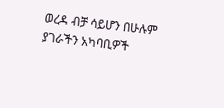ወረዳ ብቻ ሳይሆን በሁሉም ያገራችን አካባቢዎች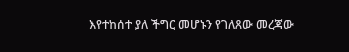እየተከሰተ ያለ ችግር መሆኑን የገለጸው መረጃው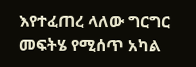እየተፈጠረ ላለው ግርግር መፍትሄ የሚሰጥ አካል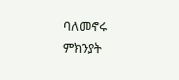ባለመኖሩ ምክንያት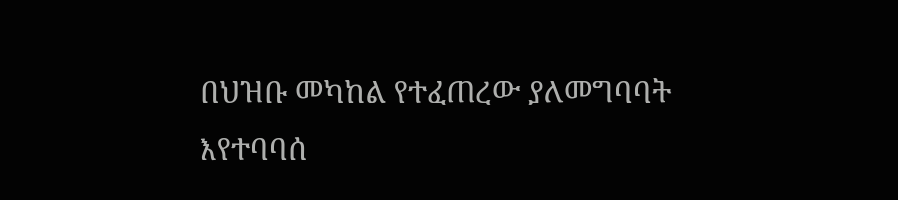በህዝቡ መካከል የተፈጠረው ያለመግባባት እየተባባሰ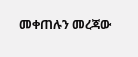መቀጠሉን መረጃው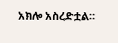አክሎ አስረድቷል።